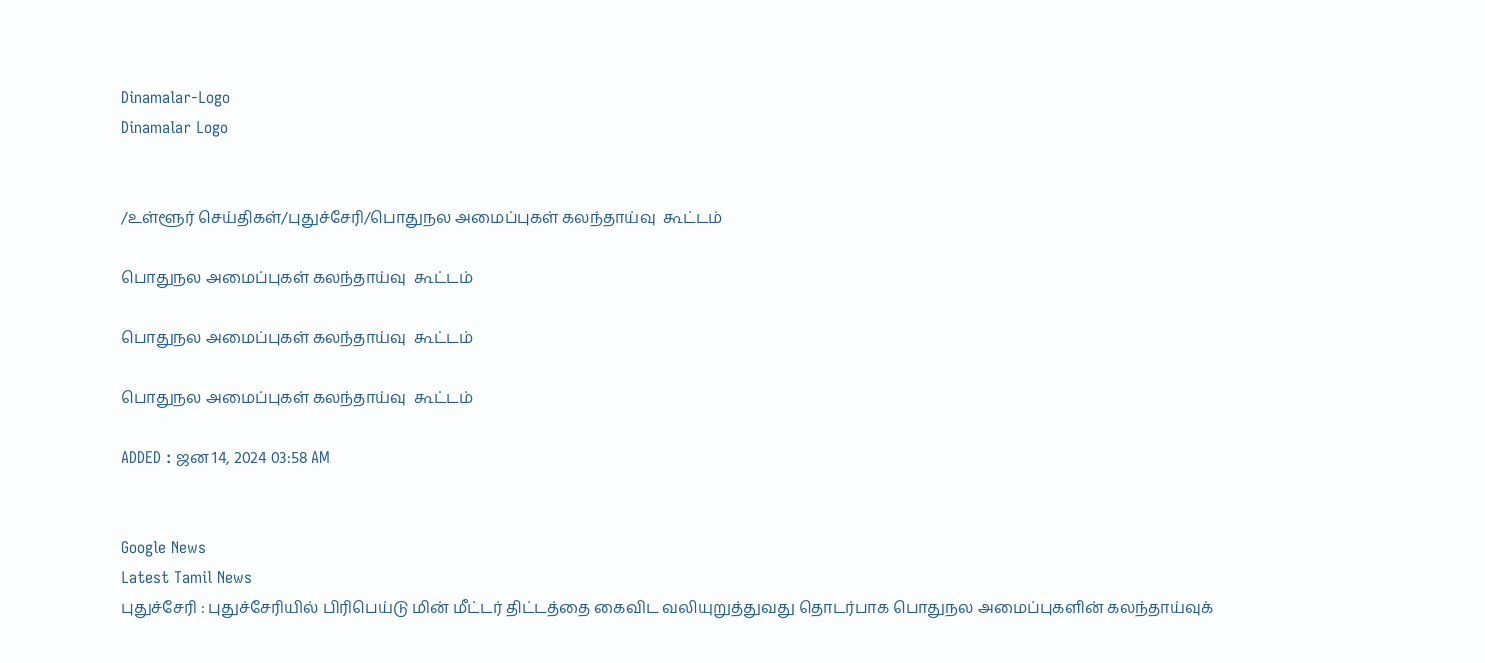Dinamalar-Logo
Dinamalar Logo


/உள்ளூர் செய்திகள்/புதுச்சேரி/பொதுநல அமைப்புகள் கலந்தாய்வு  கூட்டம்

பொதுநல அமைப்புகள் கலந்தாய்வு  கூட்டம்

பொதுநல அமைப்புகள் கலந்தாய்வு  கூட்டம்

பொதுநல அமைப்புகள் கலந்தாய்வு  கூட்டம்

ADDED : ஜன 14, 2024 03:58 AM


Google News
Latest Tamil News
புதுச்சேரி : புதுச்சேரியில் பிரிபெய்டு மின் மீட்டர் திட்டத்தை கைவிட வலியுறுத்துவது தொடர்பாக பொதுநல அமைப்புகளின் கலந்தாய்வுக்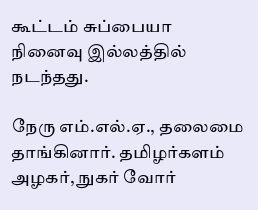கூட்டம் சுப்பையா நினைவு இல்லத்தில் நடந்தது.

நேரு எம்.எல்.ஏ., தலைமை தாங்கினார். தமிழர்களம் அழகர், நுகர் வோர்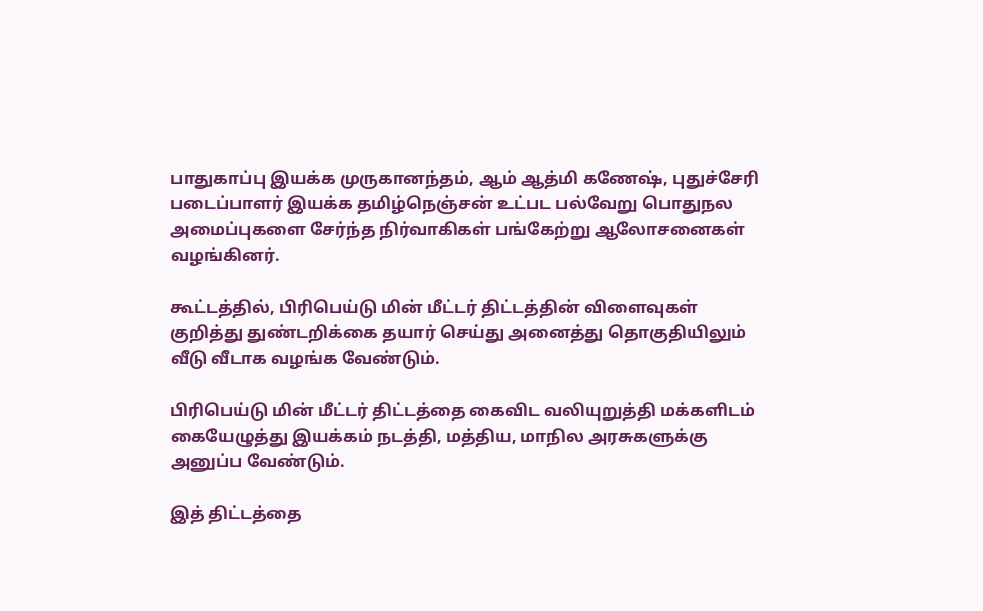பாதுகாப்பு இயக்க முருகானந்தம், ஆம் ஆத்மி கணேஷ், புதுச்சேரி படைப்பாளர் இயக்க தமிழ்நெஞ்சன் உட்பட பல்வேறு பொதுநல அமைப்புகளை சேர்ந்த நிர்வாகிகள் பங்கேற்று ஆலோசனைகள் வழங்கினர்.

கூட்டத்தில், பிரிபெய்டு மின் மீட்டர் திட்டத்தின் விளைவுகள் குறித்து துண்டறிக்கை தயார் செய்து அனைத்து தொகுதியிலும் வீடு வீடாக வழங்க வேண்டும்.

பிரிபெய்டு மின் மீட்டர் திட்டத்தை கைவிட வலியுறுத்தி மக்களிடம் கையேழுத்து இயக்கம் நடத்தி, மத்திய, மாநில அரசுகளுக்கு அனுப்ப வேண்டும்.

இத் திட்டத்தை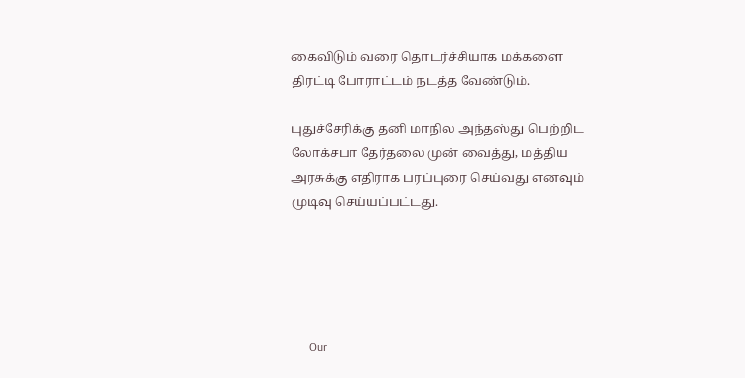கைவிடும் வரை தொடர்ச்சியாக மக்களை திரட்டி போராட்டம் நடத்த வேண்டும்.

புதுச்சேரிக்கு தனி மாநில அந்தஸ்து பெற்றிட லோக்சபா தேர்தலை முன் வைத்து, மத்திய அரசுக்கு எதிராக பரப்புரை செய்வது எனவும் முடிவு செய்யப்பட்டது.





      Our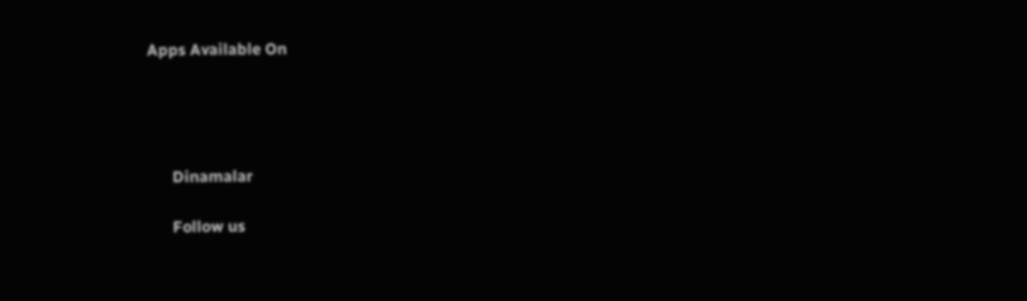Apps Available On




      Dinamalar

      Follow us